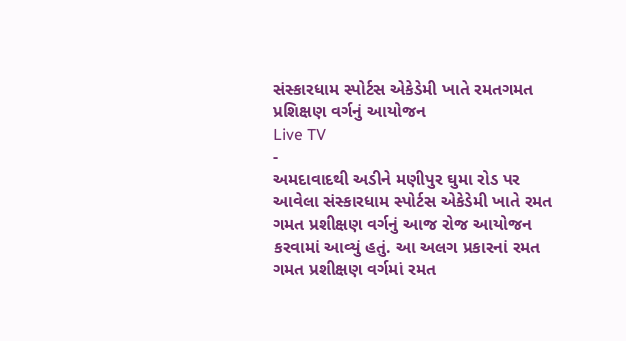સંસ્કારધામ સ્પોર્ટસ એકેડેમી ખાતે રમતગમત પ્રશિક્ષણ વર્ગનું આયોજન
Live TV
-
અમદાવાદથી અડીને મણીપુર ઘુમા રોડ પર આવેલા સંસ્કારધામ સ્પોર્ટસ એકેડેમી ખાતે રમત ગમત પ્રશીક્ષણ વર્ગનું આજ રોજ આયોજન કરવામાં આવ્યું હતું. આ અલગ પ્રકારનાં રમત ગમત પ્રશીક્ષણ વર્ગમાં રમત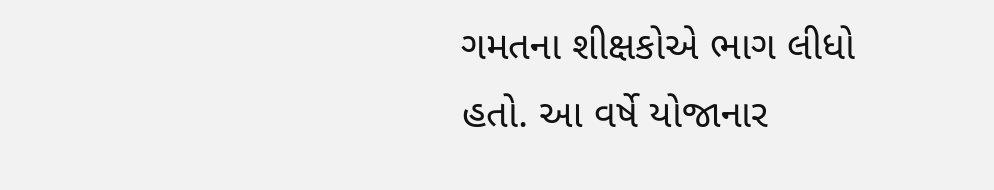ગમતના શીક્ષકોએ ભાગ લીધો હતો. આ વર્ષે યોજાનાર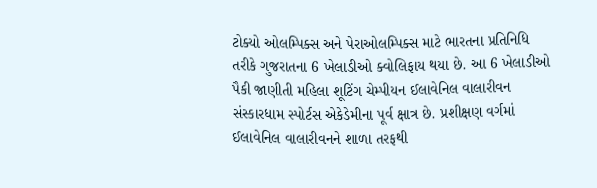ટોક્યો ઓલમ્પિક્સ અને પેરાઓલમ્પિક્સ માટે ભારતના પ્રતિનિધિ તરીકે ગુજરાતના 6 ખેલાડીઓ ક્વોલિફાય થયા છે. આ 6 ખેલાડીઓ પૈકી જાણીતી મહિલા શૂટિંગ ચેમ્પીયન ઈલાવેનિલ વાલારીવન સંસ્કારધામ સ્પોર્ટસ એકેડેમીના પૂર્વ ક્ષાત્ર છે. પ્રશીક્ષણ વર્ગમાં ઈલાવેનિલ વાલારીવનને શાળા તરફથી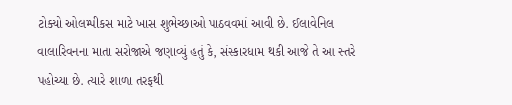ટોક્યો ઓલમ્પીકસ માટે ખાસ શુભેચ્છાઓ પાઠવવમાં આવી છે. ઈલાવેનિલ વાલારિવનના માતા સરોજાએ જણાવ્યું હતું કે, સંસ્કારધામ થકી આજે તે આ સ્તરે પહોચ્યા છે. ત્યારે શાળા તરફથી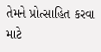તેમને પ્રોત્સાહિત કરવા માટે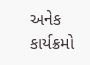અનેક કાર્યક્રમો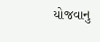યોજવાનુ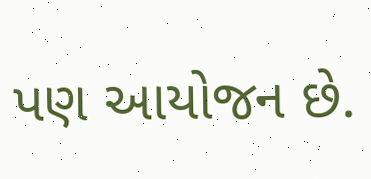પણ આયોજન છે.